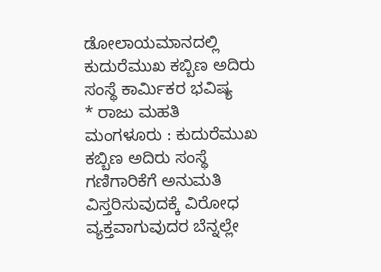ಡೋಲಾಯಮಾನದಲ್ಲಿ ಕುದುರೆಮುಖ ಕಬ್ಬಿಣ ಅದಿರು ಸಂಸ್ಥೆ ಕಾರ್ಮಿಕರ ಭವಿಷ್ಯ
* ರಾಜು ಮಹತಿ
ಮಂಗಳೂರು : ಕುದುರೆಮುಖ ಕಬ್ಬಿಣ ಅದಿರು ಸಂಸ್ಥೆ ಗಣಿಗಾರಿಕೆಗೆ ಅನುಮತಿ ವಿಸ್ತರಿಸುವುದಕ್ಕೆ ವಿರೋಧ ವ್ಯಕ್ತವಾಗುವುದರ ಬೆನ್ನಲ್ಲೇ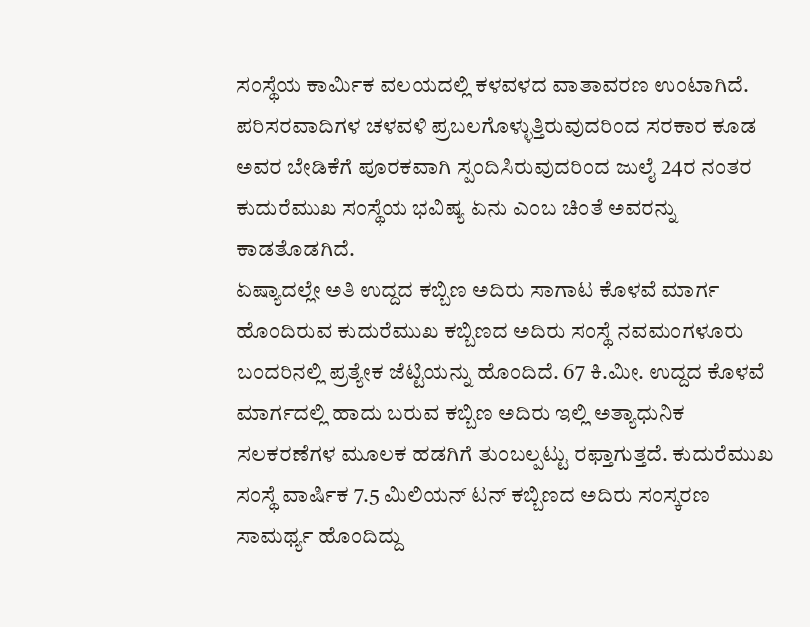ಸಂಸ್ಥೆಯ ಕಾರ್ಮಿಕ ವಲಯದಲ್ಲಿ ಕಳವಳದ ವಾತಾವರಣ ಉಂಟಾಗಿದೆ. ಪರಿಸರವಾದಿಗಳ ಚಳವಳಿ ಪ್ರಬಲಗೊಳ್ಳುತ್ತಿರುವುದರಿಂದ ಸರಕಾರ ಕೂಡ ಅವರ ಬೇಡಿಕೆಗೆ ಪೂರಕವಾಗಿ ಸ್ಪಂದಿಸಿರುವುದರಿಂದ ಜುಲೈ 24ರ ನಂತರ ಕುದುರೆಮುಖ ಸಂಸ್ಥೆಯ ಭವಿಷ್ಯ ಏನು ಎಂಬ ಚಿಂತೆ ಅವರನ್ನು ಕಾಡತೊಡಗಿದೆ.
ಏಷ್ಯಾದಲ್ಲೇ ಅತಿ ಉದ್ದದ ಕಬ್ಬಿಣ ಅದಿರು ಸಾಗಾಟ ಕೊಳವೆ ಮಾರ್ಗ ಹೊಂದಿರುವ ಕುದುರೆಮುಖ ಕಬ್ಬಿಣದ ಅದಿರು ಸಂಸ್ಥೆ ನವಮಂಗಳೂರು ಬಂದರಿನಲ್ಲಿ ಪ್ರತ್ಯೇಕ ಜೆಟ್ಟಿಯನ್ನು ಹೊಂದಿದೆ. 67 ಕಿ.ಮೀ. ಉದ್ದದ ಕೊಳವೆ ಮಾರ್ಗದಲ್ಲಿ ಹಾದು ಬರುವ ಕಬ್ಬಿಣ ಅದಿರು ಇಲ್ಲಿ ಅತ್ಯಾಧುನಿಕ ಸಲಕರಣೆಗಳ ಮೂಲಕ ಹಡಗಿಗೆ ತುಂಬಲ್ಪಟ್ಟು ರಫ್ತಾಗುತ್ತದೆ. ಕುದುರೆಮುಖ ಸಂಸ್ಥೆ ವಾರ್ಷಿಕ 7.5 ಮಿಲಿಯನ್ ಟನ್ ಕಬ್ಬಿಣದ ಅದಿರು ಸಂಸ್ಕರಣ ಸಾಮರ್ಥ್ಯ ಹೊಂದಿದ್ದು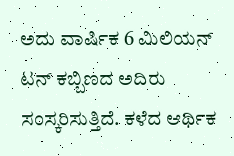ಅದು ವಾರ್ಷಿಕ 6 ಮಿಲಿಯನ್ ಟನ್ ಕಬ್ಬಿಣದ ಅದಿರು ಸಂಸ್ಕರಿಸುತ್ತಿದೆ. ಕಳೆದ ಆರ್ಥಿಕ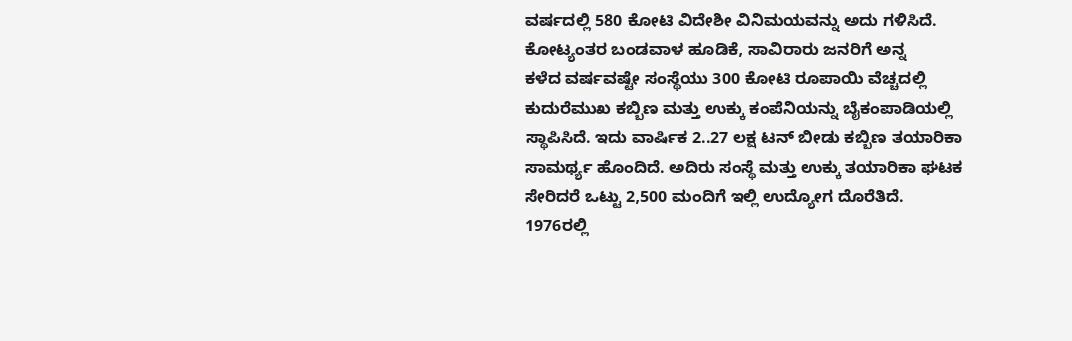ವರ್ಷದಲ್ಲಿ 580 ಕೋಟಿ ವಿದೇಶೀ ವಿನಿಮಯವನ್ನು ಅದು ಗಳಿಸಿದೆ.
ಕೋಟ್ಯಂತರ ಬಂಡವಾಳ ಹೂಡಿಕೆ, ಸಾವಿರಾರು ಜನರಿಗೆ ಅನ್ನ
ಕಳೆದ ವರ್ಷವಷ್ಟೇ ಸಂಸ್ಥೆಯು 300 ಕೋಟಿ ರೂಪಾಯಿ ವೆಚ್ಚದಲ್ಲಿ ಕುದುರೆಮುಖ ಕಬ್ಬಿಣ ಮತ್ತು ಉಕ್ಕು ಕಂಪೆನಿಯನ್ನು ಬೈಕಂಪಾಡಿಯಲ್ಲಿ ಸ್ಥಾಪಿಸಿದೆ. ಇದು ವಾರ್ಷಿಕ 2..27 ಲಕ್ಷ ಟನ್ ಬೀಡು ಕಬ್ಬಿಣ ತಯಾರಿಕಾ ಸಾಮರ್ಥ್ಯ ಹೊಂದಿದೆ. ಅದಿರು ಸಂಸ್ಥೆ ಮತ್ತು ಉಕ್ಕು ತಯಾರಿಕಾ ಘಟಕ ಸೇರಿದರೆ ಒಟ್ಟು 2,500 ಮಂದಿಗೆ ಇಲ್ಲಿ ಉದ್ಯೋಗ ದೊರೆತಿದೆ.
1976ರಲ್ಲಿ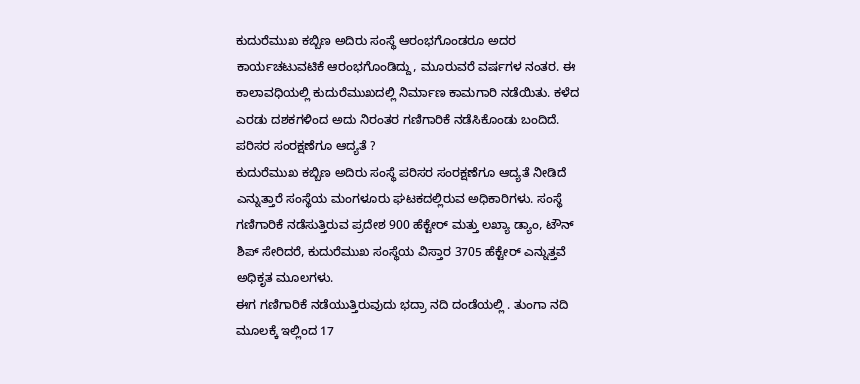ಕುದುರೆಮುಖ ಕಬ್ಬಿಣ ಅದಿರು ಸಂಸ್ಥೆ ಆರಂಭಗೊಂಡರೂ ಅದರ ಕಾರ್ಯಚಟುವಟಿಕೆ ಆರಂಭಗೊಂಡಿದ್ದು, ಮೂರುವರೆ ವರ್ಷಗಳ ನಂತರ. ಈ ಕಾಲಾವಧಿಯಲ್ಲಿ ಕುದುರೆಮುಖದಲ್ಲಿ ನಿರ್ಮಾಣ ಕಾಮಗಾರಿ ನಡೆಯಿತು. ಕಳೆದ ಎರಡು ದಶಕಗಳಿಂದ ಅದು ನಿರಂತರ ಗಣಿಗಾರಿಕೆ ನಡೆಸಿಕೊಂಡು ಬಂದಿದೆ.
ಪರಿಸರ ಸಂರಕ್ಷಣೆಗೂ ಆದ್ಯತೆ ?
ಕುದುರೆಮುಖ ಕಬ್ಬಿಣ ಅದಿರು ಸಂಸ್ಥೆ ಪರಿಸರ ಸಂರಕ್ಷಣೆಗೂ ಆದ್ಯತೆ ನೀಡಿದೆ ಎನ್ನುತ್ತಾರೆ ಸಂಸ್ಥೆಯ ಮಂಗಳೂರು ಘಟಕದಲ್ಲಿರುವ ಅಧಿಕಾರಿಗಳು. ಸಂಸ್ಥೆ ಗಣಿಗಾರಿಕೆ ನಡೆಸುತ್ತಿರುವ ಪ್ರದೇಶ 900 ಹೆಕ್ಟೇರ್ ಮತ್ತು ಲಖ್ಯಾ ಡ್ಯಾಂ, ಟೌನ್ ಶಿಪ್ ಸೇರಿದರೆ, ಕುದುರೆಮುಖ ಸಂಸ್ಥೆಯ ವಿಸ್ತಾರ 3705 ಹೆಕ್ಟೇರ್ ಎನ್ನುತ್ತವೆ ಅಧಿಕೃತ ಮೂಲಗಳು.
ಈಗ ಗಣಿಗಾರಿಕೆ ನಡೆಯುತ್ತಿರುವುದು ಭದ್ರಾ ನದಿ ದಂಡೆಯಲ್ಲಿ . ತುಂಗಾ ನದಿ ಮೂಲಕ್ಕೆ ಇಲ್ಲಿಂದ 17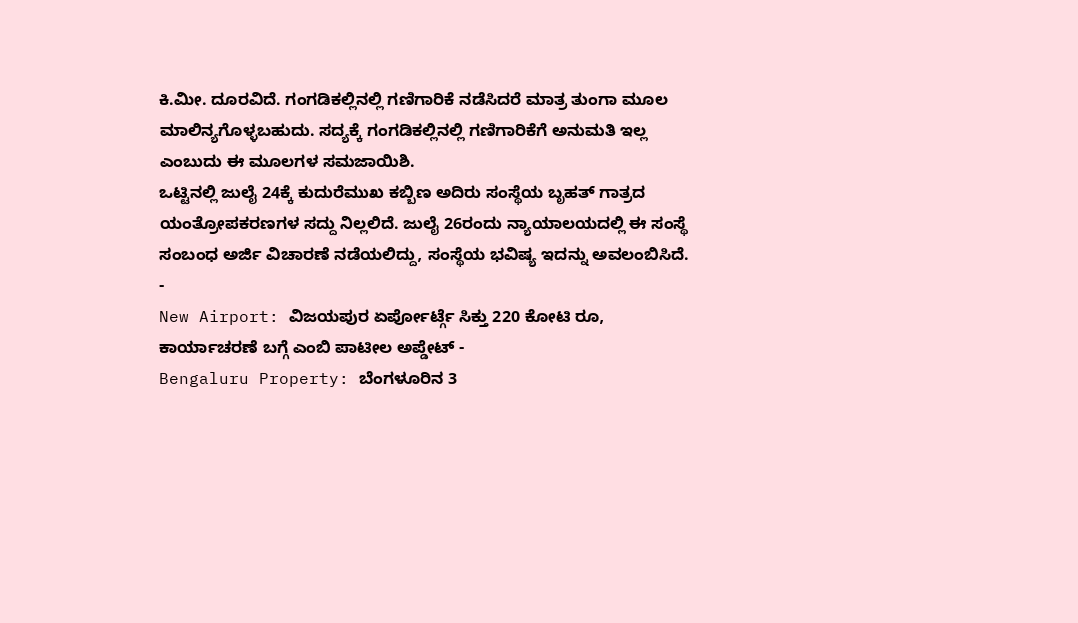ಕಿ.ಮೀ. ದೂರವಿದೆ. ಗಂಗಡಿಕಲ್ಲಿನಲ್ಲಿ ಗಣಿಗಾರಿಕೆ ನಡೆಸಿದರೆ ಮಾತ್ರ ತುಂಗಾ ಮೂಲ ಮಾಲಿನ್ಯಗೊಳ್ಳಬಹುದು. ಸದ್ಯಕ್ಕೆ ಗಂಗಡಿಕಲ್ಲಿನಲ್ಲಿ ಗಣಿಗಾರಿಕೆಗೆ ಅನುಮತಿ ಇಲ್ಲ ಎಂಬುದು ಈ ಮೂಲಗಳ ಸಮಜಾಯಿಶಿ.
ಒಟ್ಟಿನಲ್ಲಿ ಜುಲೈ 24ಕ್ಕೆ ಕುದುರೆಮುಖ ಕಬ್ಬಿಣ ಅದಿರು ಸಂಸ್ಥೆಯ ಬೃಹತ್ ಗಾತ್ರದ ಯಂತ್ರೋಪಕರಣಗಳ ಸದ್ದು ನಿಲ್ಲಲಿದೆ. ಜುಲೈ 26ರಂದು ನ್ಯಾಯಾಲಯದಲ್ಲಿ ಈ ಸಂಸ್ಥೆ ಸಂಬಂಧ ಅರ್ಜಿ ವಿಚಾರಣೆ ನಡೆಯಲಿದ್ದು, ಸಂಸ್ಥೆಯ ಭವಿಷ್ಯ ಇದನ್ನು ಅವಲಂಬಿಸಿದೆ.
-
New Airport: ವಿಜಯಪುರ ಏರ್ಪೋರ್ಟ್ಗೆ ಸಿಕ್ತು 220 ಕೋಟಿ ರೂ, ಕಾರ್ಯಾಚರಣೆ ಬಗ್ಗೆ ಎಂಬಿ ಪಾಟೀಲ ಅಪ್ಡೇಟ್ -
Bengaluru Property: ಬೆಂಗಳೂರಿನ 3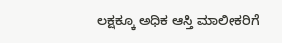ಲಕ್ಷಕ್ಕೂ ಅಧಿಕ ಆಸ್ತಿ ಮಾಲೀಕರಿಗೆ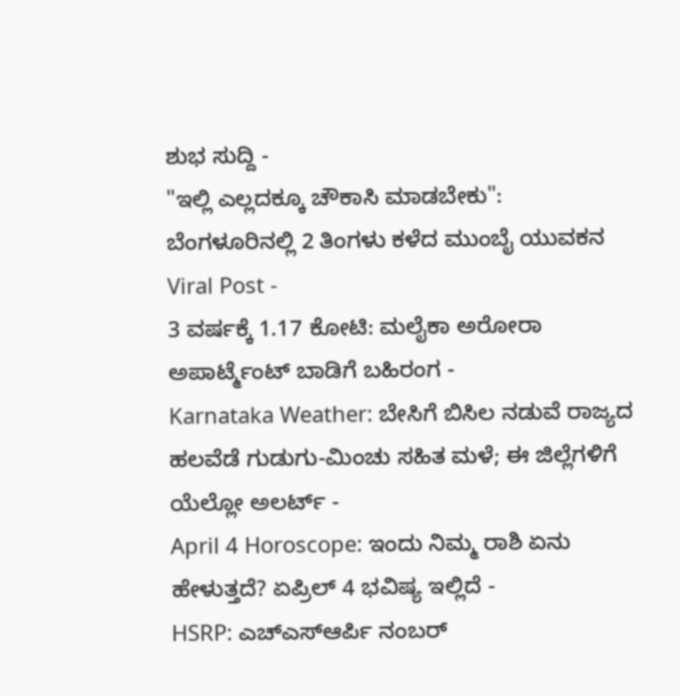ಶುಭ ಸುದ್ದಿ -
"ಇಲ್ಲಿ ಎಲ್ಲದಕ್ಕೂ ಚೌಕಾಸಿ ಮಾಡಬೇಕು": ಬೆಂಗಳೂರಿನಲ್ಲಿ 2 ತಿಂಗಳು ಕಳೆದ ಮುಂಬೈ ಯುವಕನ Viral Post -
3 ವರ್ಷಕ್ಕೆ 1.17 ಕೋಟಿ: ಮಲೈಕಾ ಅರೋರಾ ಅಪಾರ್ಟ್ಮೆಂಟ್ ಬಾಡಿಗೆ ಬಹಿರಂಗ -
Karnataka Weather: ಬೇಸಿಗೆ ಬಿಸಿಲ ನಡುವೆ ರಾಜ್ಯದ ಹಲವೆಡೆ ಗುಡುಗು-ಮಿಂಚು ಸಹಿತ ಮಳೆ; ಈ ಜಿಲ್ಲೆಗಳಿಗೆ ಯೆಲ್ಲೋ ಅಲರ್ಟ್ -
April 4 Horoscope: ಇಂದು ನಿಮ್ಮ ರಾಶಿ ಏನು ಹೇಳುತ್ತದೆ? ಏಪ್ರಿಲ್ 4 ಭವಿಷ್ಯ ಇಲ್ಲಿದೆ -
HSRP: ಎಚ್ಎಸ್ಆರ್ಪಿ ನಂಬರ್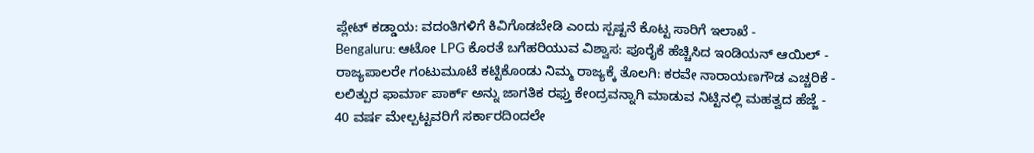ಪ್ಲೇಟ್ ಕಡ್ಡಾಯ: ವದಂತಿಗಳಿಗೆ ಕಿವಿಗೊಡಬೇಡಿ ಎಂದು ಸ್ಪಷ್ಟನೆ ಕೊಟ್ಟ ಸಾರಿಗೆ ಇಲಾಖೆ -
Bengaluru: ಆಟೋ LPG ಕೊರತೆ ಬಗೆಹರಿಯುವ ವಿಶ್ವಾಸ: ಪೂರೈಕೆ ಹೆಚ್ಚಿಸಿದ ಇಂಡಿಯನ್ ಆಯಿಲ್ -
ರಾಜ್ಯಪಾಲರೇ ಗಂಟುಮೂಟೆ ಕಟ್ಟಿಕೊಂಡು ನಿಮ್ಮ ರಾಜ್ಯಕ್ಕೆ ತೊಲಗಿ: ಕರವೇ ನಾರಾಯಣಗೌಡ ಎಚ್ಚರಿಕೆ -
ಲಲಿತ್ಪುರ ಫಾರ್ಮಾ ಪಾರ್ಕ್ ಅನ್ನು ಜಾಗತಿಕ ರಫ್ತು ಕೇಂದ್ರವನ್ನಾಗಿ ಮಾಡುವ ನಿಟ್ಟಿನಲ್ಲಿ ಮಹತ್ವದ ಹೆಜ್ಜೆ -
40 ವರ್ಷ ಮೇಲ್ಪಟ್ಟವರಿಗೆ ಸರ್ಕಾರದಿಂದಲೇ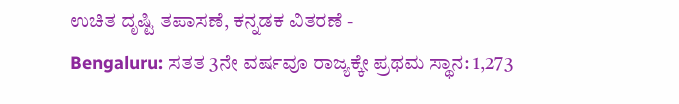ಉಚಿತ ದೃಷ್ಟಿ ತಪಾಸಣೆ, ಕನ್ನಡಕ ವಿತರಣೆ -
Bengaluru: ಸತತ 3ನೇ ವರ್ಷವೂ ರಾಜ್ಯಕ್ಕೇ ಪ್ರಥಮ ಸ್ಥಾನ: 1,273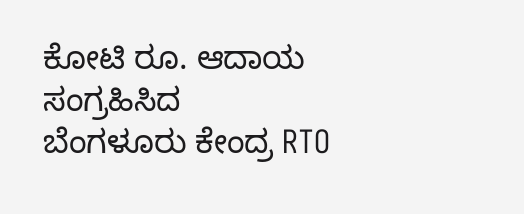ಕೋಟಿ ರೂ. ಆದಾಯ ಸಂಗ್ರಹಿಸಿದ ಬೆಂಗಳೂರು ಕೇಂದ್ರ RTO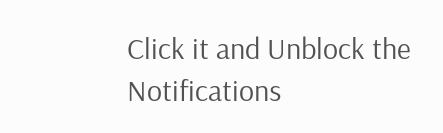Click it and Unblock the Notifications